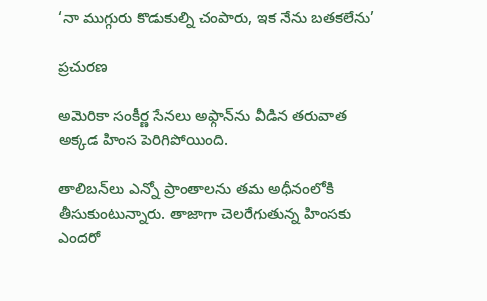‘నా ముగ్గురు కొడుకుల్ని చంపారు, ఇక నేను బతకలేను’

ప్రచురణ

అమెరికా సంకీర్ణ సేనలు అఫ్గాన్‌ను వీడిన తరువాత అక్కడ హింస పెరిగిపోయింది.

తాలిబన్‌లు ఎన్నో ప్రాంతాలను తమ అధీనంలోకి తీసుకుంటున్నారు. తాజాగా చెలరేగుతున్న హింసకు ఎందరో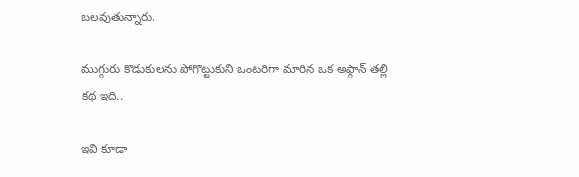బలవుతున్నారు.

ముగ్గురు కొడుకులను పోగొట్టుకుని ఒంటరిగా మారిన ఒక అఫ్గాన్ తల్లి కథ ఇది..

ఇవి కూడా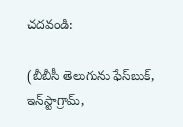చదవండి:

(బీబీసీ తెలుగును ఫేస్‌బుక్, ఇన్‌స్టాగ్రామ్‌,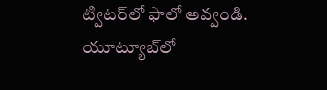ట్విటర్‌లో ఫాలో అవ్వండి. యూట్యూబ్‌లో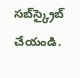సబ్‌స్క్రైబ్ చేయండి.